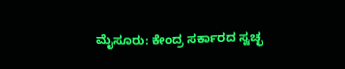ಮೈಸೂರು: ಕೇಂದ್ರ ಸರ್ಕಾರದ ಸ್ವಚ್ಛ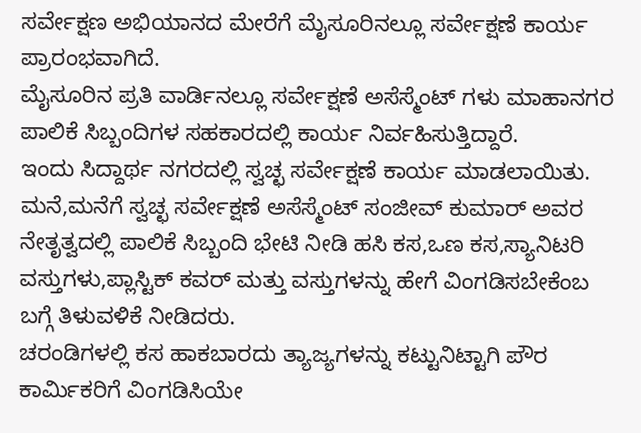ಸರ್ವೇಕ್ಷಣ ಅಭಿಯಾನದ ಮೇರೆಗೆ ಮೈಸೂರಿನಲ್ಲೂ ಸರ್ವೇಕ್ಷಣೆ ಕಾರ್ಯ ಪ್ರಾರಂಭವಾಗಿದೆ.
ಮೈಸೂರಿನ ಪ್ರತಿ ವಾರ್ಡಿನಲ್ಲೂ ಸರ್ವೇಕ್ಷಣೆ ಅಸೆಸ್ಮೆಂಟ್ ಗಳು ಮಾಹಾನಗರ ಪಾಲಿಕೆ ಸಿಬ್ಬಂದಿಗಳ ಸಹಕಾರದಲ್ಲಿ ಕಾರ್ಯ ನಿರ್ವಹಿಸುತ್ತಿದ್ದಾರೆ.
ಇಂದು ಸಿದ್ದಾರ್ಥ ನಗರದಲ್ಲಿ ಸ್ವಚ್ಛ ಸರ್ವೇಕ್ಷಣೆ ಕಾರ್ಯ ಮಾಡಲಾಯಿತು.
ಮನೆ,ಮನೆಗೆ ಸ್ವಚ್ಛ ಸರ್ವೇಕ್ಷಣೆ ಅಸೆಸ್ಮೆಂಟ್ ಸಂಜೀವ್ ಕುಮಾರ್ ಅವರ ನೇತೃತ್ವದಲ್ಲಿ ಪಾಲಿಕೆ ಸಿಬ್ಬಂದಿ ಭೇಟಿ ನೀಡಿ ಹಸಿ ಕಸ,ಒಣ ಕಸ,ಸ್ಯಾನಿಟರಿ ವಸ್ತುಗಳು,ಪ್ಲಾಸ್ಟಿಕ್ ಕವರ್ ಮತ್ತು ವಸ್ತುಗಳನ್ನು ಹೇಗೆ ವಿಂಗಡಿಸಬೇಕೆಂಬ ಬಗ್ಗೆ ತಿಳುವಳಿಕೆ ನೀಡಿದರು.
ಚರಂಡಿಗಳಲ್ಲಿ ಕಸ ಹಾಕಬಾರದು ತ್ಯಾಜ್ಯಗಳನ್ನು ಕಟ್ಟುನಿಟ್ಟಾಗಿ ಪೌರ ಕಾರ್ಮಿಕರಿಗೆ ವಿಂಗಡಿಸಿಯೇ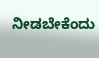ನೀಡಬೇಕೆಂದು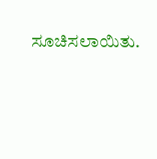ಸೂಚಿಸಲಾಯಿತು.